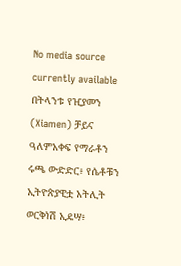No media source currently available
በትላንቱ የዢያመን (Xiamen) ቻይና ዓለምአቀፍ የማራቶን ሩጫ ውድድር፥ የሴቶቹን ኢትዮጵያዊቷ አትሊት ወርቅነሽ ኢዴሣ፥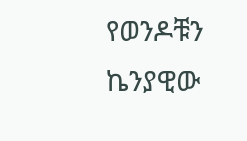የወንዶቹን ኬንያዊው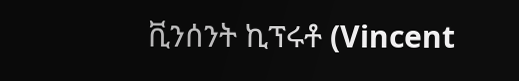ቪንሰንት ኪፕሩቶ (Vincent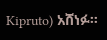Kipruto) አሸነፉ።